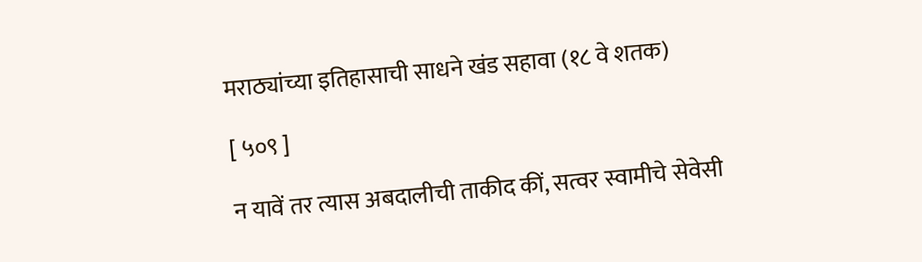मराठ्यांच्या इतिहासाची साधने खंड सहावा (१८ वे शतक)

[ ५०९ ]

न यावें तर त्यास अबदालीची ताकीद कीं, सत्वर स्वामीचे सेवेसी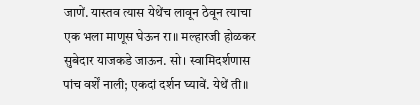जाणें. यास्तव त्यास येथेंच लावून ठेवून त्याचा एक भला माणूस घेऊन रा॥ मल्हारजी होळकर सुबेदार याजकडे जाऊन. सो। स्वामिदर्शणास पांच वर्शें नाली; एकदां दर्शन घ्यावें. येथें ती॥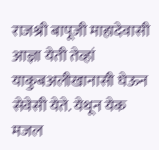राजश्री बापूजी माहादेवासी आज्ञा येती तेव्हां याकुबअलीखानासी घेऊन सेवेसी येते. येथून येक मजल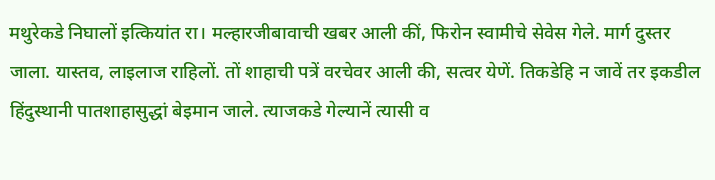मथुरेकडे निघालों इत्कियांत रा। मल्हारजीबावाची खबर आली कीं, फिरोन स्वामीचे सेवेस गेले. मार्ग दुस्तर जाला. यास्तव, लाइलाज राहिलों. तों शाहाची पत्रें वरचेवर आली की, सत्वर येणें. तिकडेहि न जावें तर इकडील हिंदुस्थानी पातशाहासुद्धां बेइमान जाले. त्याजकडे गेल्यानें त्यासी व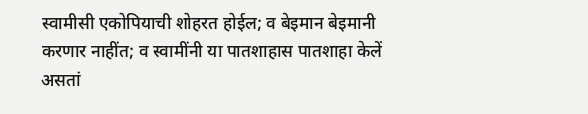स्वामीसी एकोपियाची शोहरत होईल; व बेइमान बेइमानी करणार नाहींत; व स्वामींनी या पातशाहास पातशाहा केलें असतां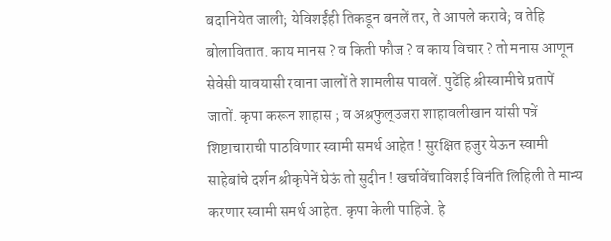बदानियेत जाली; येविशईंही तिकडून बनलें तर, ते आपले करावे; व तेहि बोलावितात. काय मानस ? व किती फौज ? व काय विचार ? तो मनास आणून सेवेसी यावयासी रवाना जालों ते शामलीस पावलें. पुढेंहि श्रीस्वामीचे प्रतापें जातों. कृपा करून शाहास ; व अश्रफुल्उजरा शाहावलीखान यांसी पत्रें शिष्टाचाराची पाठविणार स्वामी समर्थ आहेत ! सुरक्षित हजुर येऊन स्वामी साहेबांचे दर्शन श्रीकृपेनें घेऊं तो सुदीन ! खर्चावेंचाविशई विनंति लिहिली ते मान्य करणार स्वामी समर्थ आहेत. कृपा केली पाहिजे. हे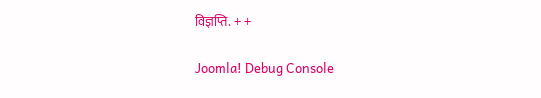विज्ञप्ति. + +

Joomla! Debug Console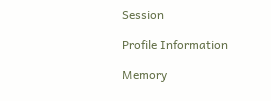Session

Profile Information

Memory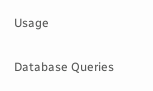Usage

Database Queries